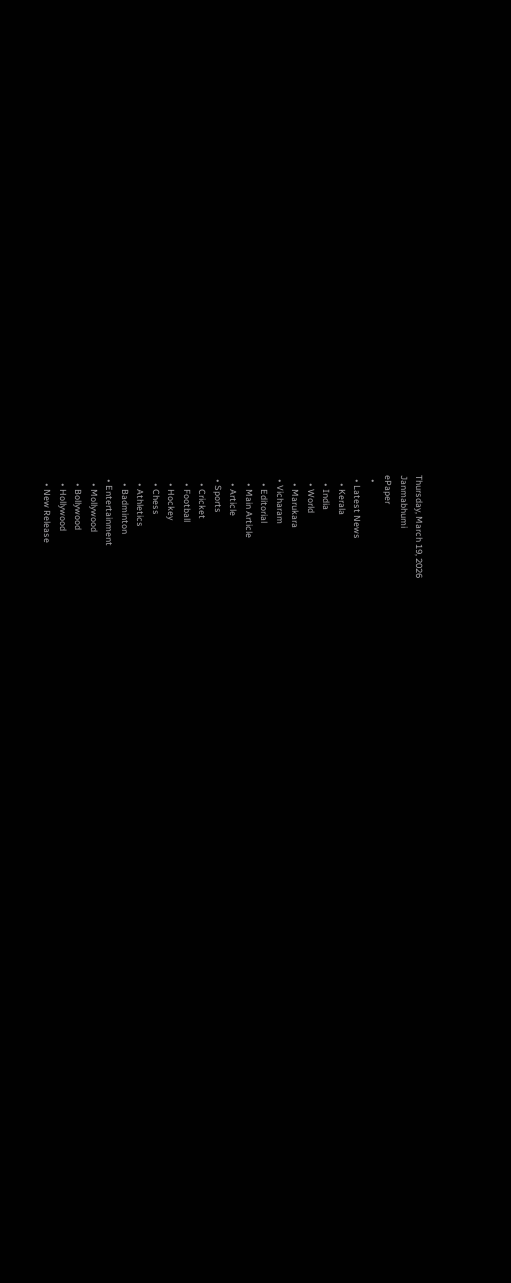Thursday, March 19, 2026
Janmabhumi
ePaper
  •
  • Latest News
    • Kerala
    • India
    • World
    • Marukara
  • Vicharam
    • Editorial
    • Main Article
    • Article
  • Sports
    • Cricket
    • Football
    • Hockey
    • Chess
    • Athletics
    • Badminton
  • Entertainment
    • Mollywood
    • Bollywood
    • Hollywood
    • New Release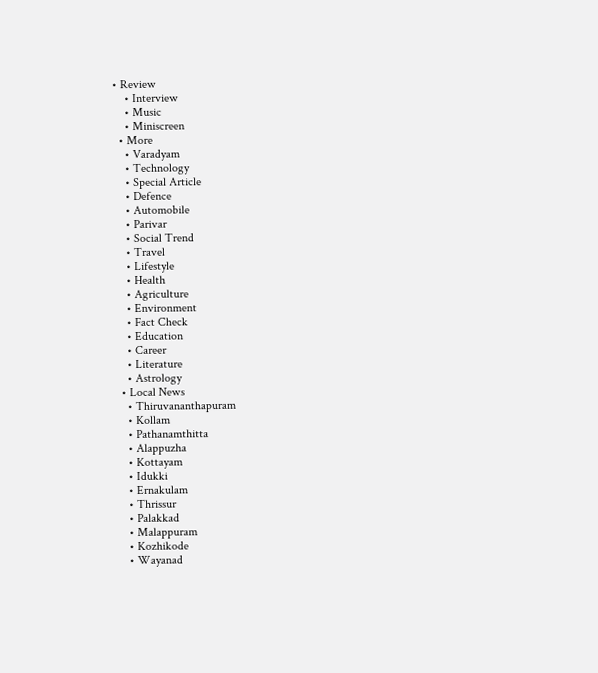• Review
    • Interview
    • Music
    • Miniscreen
  • More
    • Varadyam
    • Technology
    • Special Article
    • Defence
    • Automobile
    • Parivar
    • Social Trend
    • Travel
    • Lifestyle
    • Health
    • Agriculture
    • Environment
    • Fact Check
    • Education
    • Career
    • Literature
    • Astrology
  • Local News
    • Thiruvananthapuram
    • Kollam
    • Pathanamthitta
    • Alappuzha
    • Kottayam
    • Idukki
    • Ernakulam
    • Thrissur
    • Palakkad
    • Malappuram
    • Kozhikode
    • Wayanad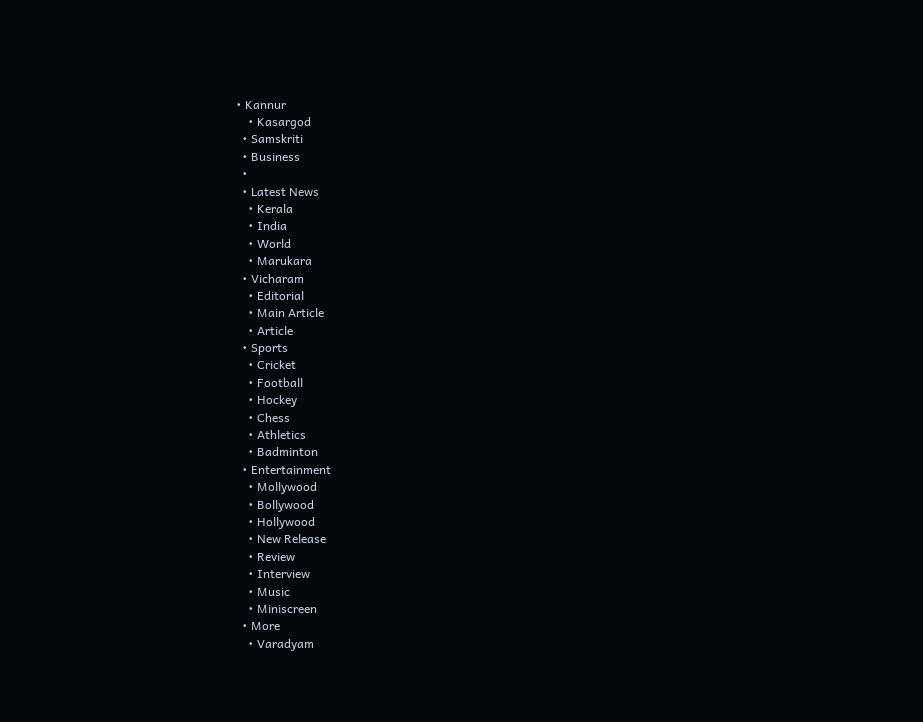• Kannur
    • Kasargod
  • Samskriti
  • Business
  •
  • Latest News
    • Kerala
    • India
    • World
    • Marukara
  • Vicharam
    • Editorial
    • Main Article
    • Article
  • Sports
    • Cricket
    • Football
    • Hockey
    • Chess
    • Athletics
    • Badminton
  • Entertainment
    • Mollywood
    • Bollywood
    • Hollywood
    • New Release
    • Review
    • Interview
    • Music
    • Miniscreen
  • More
    • Varadyam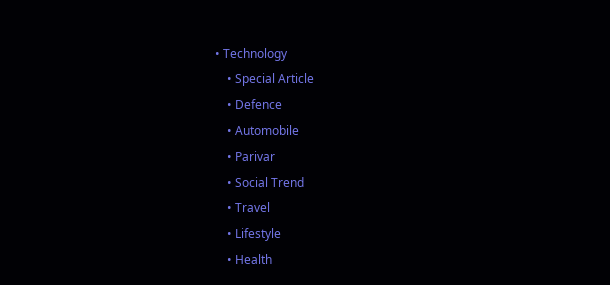• Technology
    • Special Article
    • Defence
    • Automobile
    • Parivar
    • Social Trend
    • Travel
    • Lifestyle
    • Health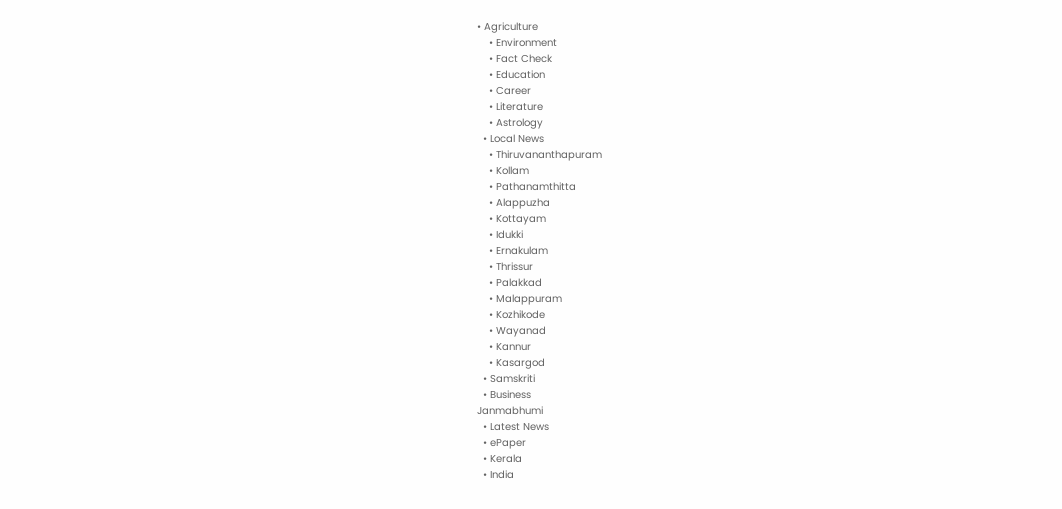• Agriculture
    • Environment
    • Fact Check
    • Education
    • Career
    • Literature
    • Astrology
  • Local News
    • Thiruvananthapuram
    • Kollam
    • Pathanamthitta
    • Alappuzha
    • Kottayam
    • Idukki
    • Ernakulam
    • Thrissur
    • Palakkad
    • Malappuram
    • Kozhikode
    • Wayanad
    • Kannur
    • Kasargod
  • Samskriti
  • Business
Janmabhumi
  • Latest News
  • ePaper
  • Kerala
  • India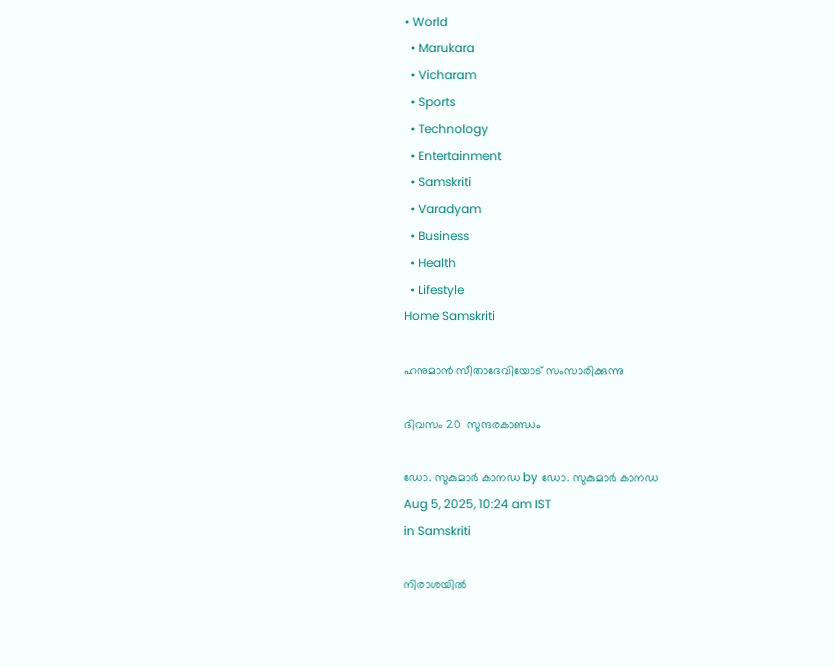• World
  • Marukara
  • Vicharam
  • Sports
  • Technology
  • Entertainment
  • Samskriti
  • Varadyam
  • Business
  • Health
  • Lifestyle
Home Samskriti

ഹനുമാൻ സീതാദേവിയോട് സംസാരിക്കുന്നു

ദിവസം 20  സുന്ദരകാണ്ഡം

ഡോ. സുകുമാര്‍ കാനഡ by ഡോ. സുകുമാര്‍ കാനഡ
Aug 5, 2025, 10:24 am IST
in Samskriti

നിരാശയിൽ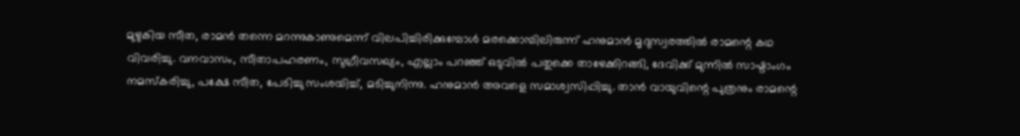മുഴുകിയ സീത, രാമൻ തന്നെ മറന്നുകാണുമെന്ന് വിലപിച്ചിരിക്കുമ്പോൾ മരക്കൊമ്പിലിരുന്ന് ഹനുമാൻ മൃദുസ്വരത്തിൽ രാമന്റെ കഥ വിവരിച്ചു. വനവാസം, സീതാപഹരണം, സുഗ്രീവസഖ്യം, എല്ലാം പറഞ്ഞ് ഒടുവിൽ പതുക്കെ താഴേക്കിറങ്ങി, ദേവിക്ക് മുന്നിൽ സാഷ്ടാംഗം നമസ്കരിച്ചു, പക്ഷേ സീത, പേടിച്ചു സംശയിച്ച്, മടിച്ചുനിന്നു. ഹനുമാൻ അവളെ സമാശ്വസിപ്പിച്ചു. താൻ വായുവിന്റെ പുത്രനും രാമന്റെ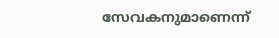സേവകനുമാണെന്ന്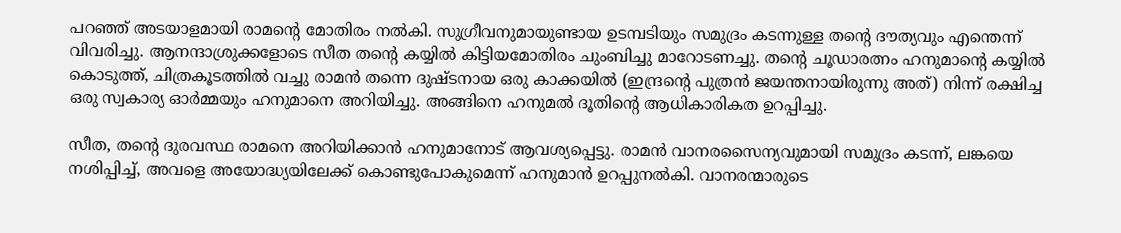പറഞ്ഞ് അടയാളമായി രാമന്റെ മോതിരം നൽകി. സുഗ്രീവനുമായുണ്ടായ ഉടമ്പടിയും സമുദ്രം കടന്നുള്ള തന്റെ ദൗത്യവും എന്തെന്ന് വിവരിച്ചു. ആനന്ദാശ്രുക്കളോടെ സീത തന്റെ കയ്യിൽ കിട്ടിയമോതിരം ചുംബിച്ചു മാറോടണച്ചു. തന്റെ ചൂഡാരത്നം ഹനുമാന്റെ കയ്യിൽ കൊടുത്ത്, ചിത്രകൂടത്തിൽ വച്ചു രാമൻ തന്നെ ദുഷ്ടനായ ഒരു കാക്കയിൽ (ഇന്ദ്രന്റെ പുത്രൻ ജയന്തനായിരുന്നു അത്) നിന്ന് രക്ഷിച്ച ഒരു സ്വകാര്യ ഓർമ്മയും ഹനുമാനെ അറിയിച്ചു. അങ്ങിനെ ഹനുമൽ ദൂതിന്റെ ആധികാരികത ഉറപ്പിച്ചു.

സീത, തന്റെ ദുരവസ്ഥ രാമനെ അറിയിക്കാൻ ഹനുമാനോട് ആവശ്യപ്പെട്ടു. രാമൻ വാനരസൈന്യവുമായി സമുദ്രം കടന്ന്, ലങ്കയെ നശിപ്പിച്ച്, അവളെ അയോദ്ധ്യയിലേക്ക് കൊണ്ടുപോകുമെന്ന് ഹനുമാൻ ഉറപ്പുനൽകി. വാനരന്മാരുടെ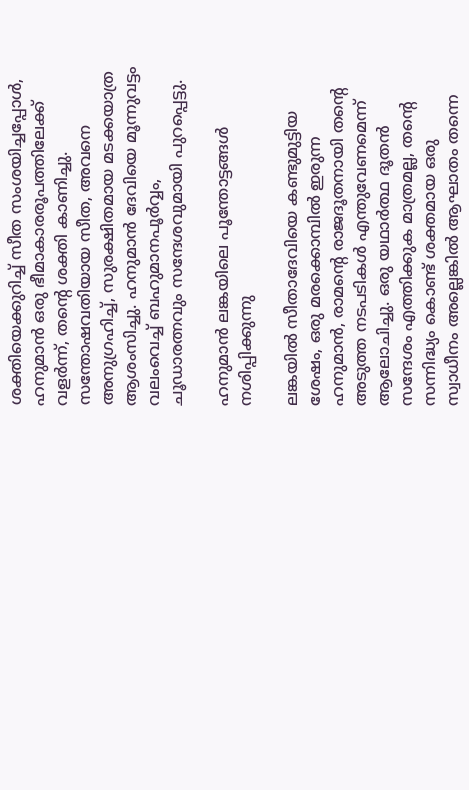ശക്തിയെക്കുറിച്ച് സീത സംശയിച്ചപ്പോൾ, ഹനുമാൻ ഒരു ഭീമാകാരരൂപത്തിലേക്ക് വളർന്ന്, തന്റെ ശക്തി കാണിച്ചു. സന്തോഷവതിയായ സീത, അവനെ അനുഗ്രഹിച്ച്, സുരക്ഷിതമായ മടക്കയാത്ര ആശംസിച്ചു. ഹനുമാൻ ദേവിയെ മൂന്നുവട്ടം വലംവെച്ച് ബഹുമാനപൂർവ്വം, ചൂഡാരത്നവും സന്ദേശവുമായി പുറപ്പെട്ടു.

ഹനുമാൻ ലങ്കയിലെ പൂന്തോട്ടങ്ങൾ നശിപ്പിക്കുന്നു

ലങ്കയിൽ സീതാദേവിയെ കണ്ടുമുട്ടിയ ശേഷം, ഒരു മരക്കൊമ്പിൽ ഇരുന്ന ഹനുമാൻ, രാമന്റെ രാജദൂതനായി തന്റെ അടുത്ത നടപടികൾ എന്തുവേണമെന്ന് ആലോചിച്ചു. ഒരു യഥാർത്ഥ ദൂതൻ സന്ദേശം എത്തിക്കുക മാത്രമല്ല, തന്റെ സന്നിദ്ധ്യം കൊണ്ട് ശക്തമായ ഒരു സ്വാധീനം അല്ലെങ്കിൽ ആഘാതം തന്നെ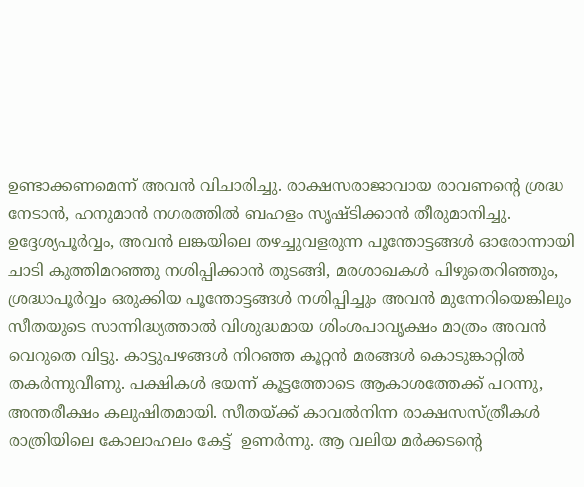ഉണ്ടാക്കണമെന്ന് അവൻ വിചാരിച്ചു. രാക്ഷസരാജാവായ രാവണന്റെ ശ്രദ്ധ നേടാൻ, ഹനുമാൻ നഗരത്തിൽ ബഹളം സൃഷ്ടിക്കാൻ തീരുമാനിച്ചു. ഉദ്ദേശ്യപൂർവ്വം, അവൻ ലങ്കയിലെ തഴച്ചുവളരുന്ന പൂന്തോട്ടങ്ങൾ ഓരോന്നായി ചാടി കുത്തിമറഞ്ഞു നശിപ്പിക്കാൻ തുടങ്ങി, മരശാഖകൾ പിഴുതെറിഞ്ഞും, ശ്രദ്ധാപൂർവ്വം ഒരുക്കിയ പൂന്തോട്ടങ്ങൾ നശിപ്പിച്ചും അവൻ മുന്നേറിയെങ്കിലും സീതയുടെ സാന്നിദ്ധ്യത്താൽ വിശുദ്ധമായ ശിംശപാവൃക്ഷം മാത്രം അവൻ വെറുതെ വിട്ടു. കാട്ടുപഴങ്ങൾ നിറഞ്ഞ കൂറ്റൻ മരങ്ങൾ കൊടുങ്കാറ്റിൽ തകർന്നുവീണു. പക്ഷികൾ ഭയന്ന് കൂട്ടത്തോടെ ആകാശത്തേക്ക് പറന്നു, അന്തരീക്ഷം കലുഷിതമായി. സീതയ്‌ക്ക് കാവൽനിന്ന രാക്ഷസസ്ത്രീകൾ രാത്രിയിലെ കോലാഹലം കേട്ട്  ഉണർന്നു. ആ വലിയ മർക്കടന്റെ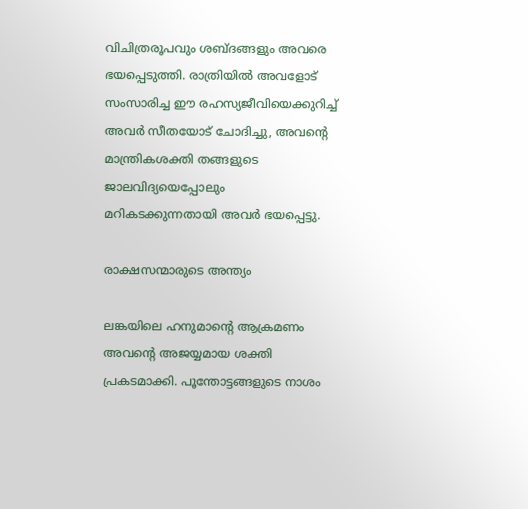വിചിത്രരൂപവും ശബ്ദങ്ങളും അവരെ ഭയപ്പെടുത്തി. രാത്രിയിൽ അവളോട് സംസാരിച്ച ഈ രഹസ്യജീവിയെക്കുറിച്ച് അവർ സീതയോട് ചോദിച്ചു, അവന്റെ മാന്ത്രികശക്തി തങ്ങളുടെ ജാലവിദ്യയെപ്പോലും  മറികടക്കുന്നതായി അവർ ഭയപ്പെട്ടു.

രാക്ഷസന്മാരുടെ അന്ത്യം

ലങ്കയിലെ ഹനുമാന്റെ ആക്രമണം അവന്റെ അജയ്യമായ ശക്തി പ്രകടമാക്കി. പൂന്തോട്ടങ്ങളുടെ നാശം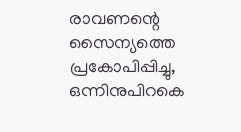രാവണന്റെ സൈന്യത്തെ പ്രകോപിപ്പിച്ചു, ഒന്നിനുപിറകെ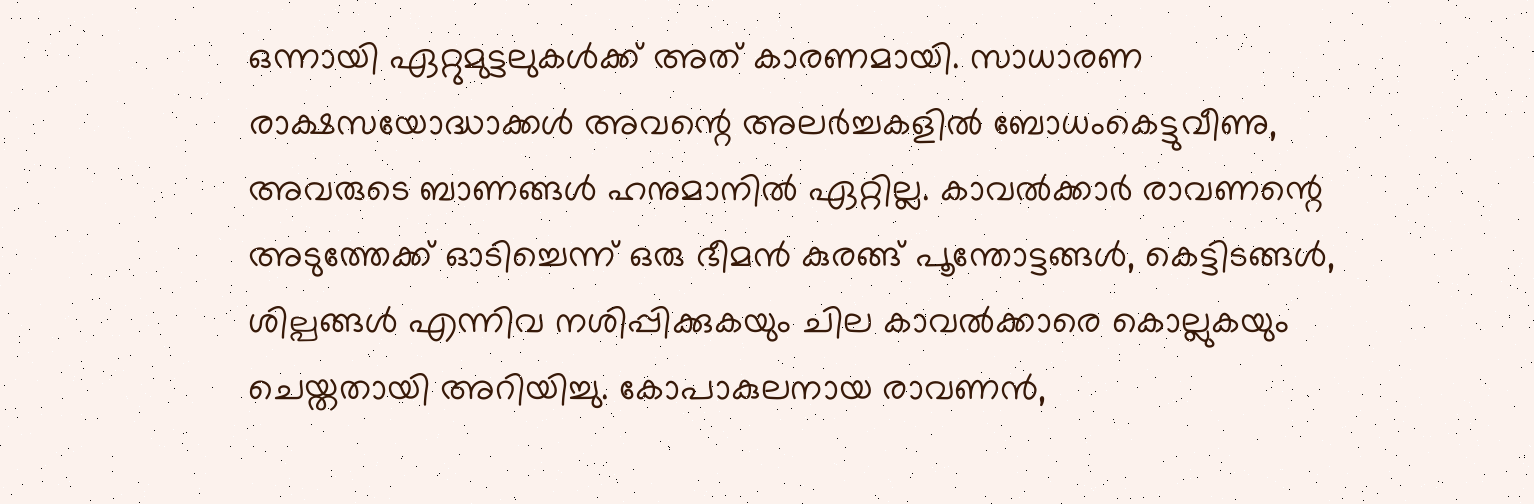ഒന്നായി ഏറ്റുമുട്ടലുകൾക്ക് അത് കാരണമായി. സാധാരണ രാക്ഷസയോദ്ധാക്കൾ അവന്റെ അലർച്ചകളിൽ ബോധംകെട്ടുവീണു, അവരുടെ ബാണങ്ങൾ ഹനുമാനിൽ ഏറ്റില്ല. കാവൽക്കാർ രാവണന്റെ അടുത്തേക്ക് ഓടിച്ചെന്ന് ഒരു ഭീമൻ കുരങ്ങ് പൂന്തോട്ടങ്ങൾ, കെട്ടിടങ്ങൾ, ശില്പങ്ങൾ എന്നിവ നശിപ്പിക്കുകയും ചില കാവൽക്കാരെ കൊല്ലുകയും ചെയ്തതായി അറിയിച്ചു. കോപാകുലനായ രാവണൻ,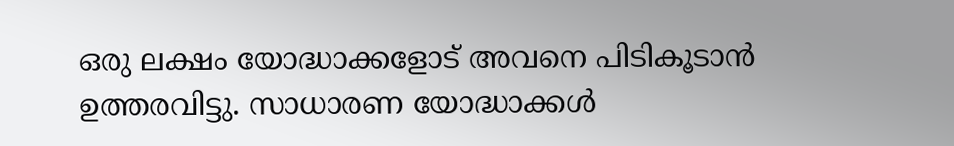ഒരു ലക്ഷം യോദ്ധാക്കളോട് അവനെ പിടികൂടാൻ ഉത്തരവിട്ടു. സാധാരണ യോദ്ധാക്കൾ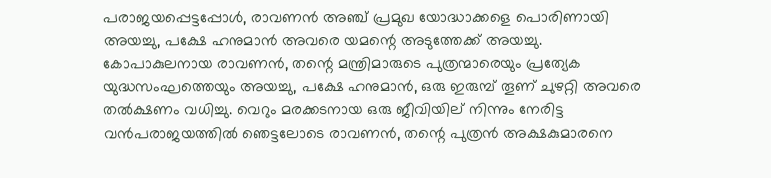പരാജയപ്പെട്ടപ്പോൾ, രാവണൻ അഞ്ച് പ്രമുഖ യോദ്ധാക്കളെ പൊരിണായി അയച്ചു, പക്ഷേ ഹനുമാൻ അവരെ യമന്റെ അടുത്തേക്ക് അയച്ചു. കോപാകുലനായ രാവണൻ, തന്റെ മന്ത്രിമാരുടെ പുത്രന്മാരെയും പ്രത്യേക യുദ്ധസംഘത്തെയും അയച്ചു, പക്ഷേ ഹനുമാൻ, ഒരു ഇരുമ്പ് തൂണ് ചുഴറ്റി അവരെ തൽക്ഷണം വധിച്ചു. വെറും മരക്കടനായ ഒരു ജീവിയില് നിന്നും നേരിട്ട വൻപരാജയത്തിൽ ഞെട്ടലോടെ രാവണൻ, തന്റെ പുത്രൻ അക്ഷകുമാരനെ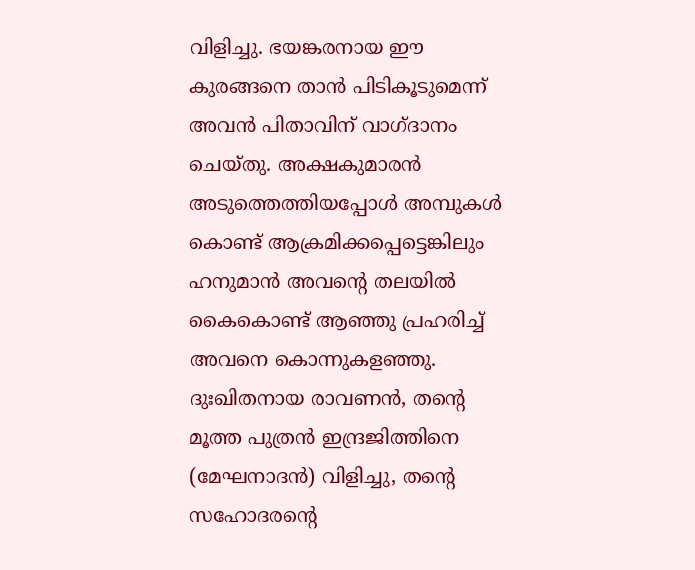വിളിച്ചു. ഭയങ്കരനായ ഈ കുരങ്ങനെ താൻ പിടികൂടുമെന്ന് അവൻ പിതാവിന് വാഗ്ദാനം ചെയ്തു. അക്ഷകുമാരൻ അടുത്തെത്തിയപ്പോൾ അമ്പുകൾ കൊണ്ട് ആക്രമിക്കപ്പെട്ടെങ്കിലും ഹനുമാൻ അവന്റെ തലയിൽ കൈകൊണ്ട് ആഞ്ഞു പ്രഹരിച്ച് അവനെ കൊന്നുകളഞ്ഞു. ദുഃഖിതനായ രാവണൻ, തന്റെ മൂത്ത പുത്രൻ ഇന്ദ്രജിത്തിനെ (മേഘനാദൻ) വിളിച്ചു, തന്റെ സഹോദരന്റെ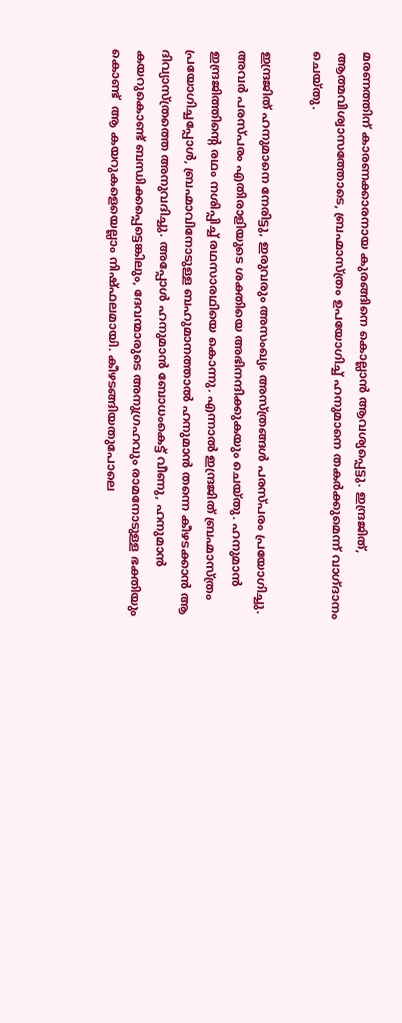മരണത്തിന് കാരണക്കാരനായ കുരങ്ങിനെ കൊല്ലാൻ ആവശ്യപ്പെട്ടു. ഇന്ദ്രജിത്, ആത്മവിശ്വാസത്തോടെ, ബ്രഹ്മാസ്ത്രം ഉപയോഗിച്ച് ഹനുമാനെ തകർക്കുമെന്ന് വാഗ്ദാനം ചെയ്തു.

ഇന്ദ്രജിത് ഹനുമാനെ നേരിട്ടു, ഇരുവരും അസംഖ്യം അസ്ത്രങ്ങൾ പരസ്പരം പ്രയോഗിച്ചു. അവർ പരസ്പരം എതിരാളിയുടെ ശക്തിയെ അഭിനന്ദിക്കുകയും ചെയ്തു. ഹനുമാൻ ഇന്ദ്രജിത്തിന്റെ രഥം നശിപ്പിച്ച് രഥസാരഥിയെ കൊന്നു. എന്നാൽ ഇന്ദ്രജിത് ബ്രഹ്മാസ്ത്രം പ്രയോഗിച്ചപ്പോൾ, ബ്രഹ്മാവിനോടുള്ള ബഹുമാനത്താൽ ഹനുമാൻ തന്നെ കീഴടക്കാൻ ആ ദിവ്യാസ്ത്രത്തെ അനുവദിച്ചു. അപ്പോൾ ഹനുമാൻ ബോധംകെട്ട് വീണു, ഹനുമാൻ കയറുകൊണ്ട് ബന്ധിക്കപ്പെട്ടെങ്കിലും, ദേവന്മാരുടെ അനുഗ്രഹവും രാമനോടുള്ള ഭക്തിയും കൊണ്ട്  ആ കയറുകളെയെല്ലാം നിഷ്ഫലമായി. കീഴടങ്ങിയതുപോലെ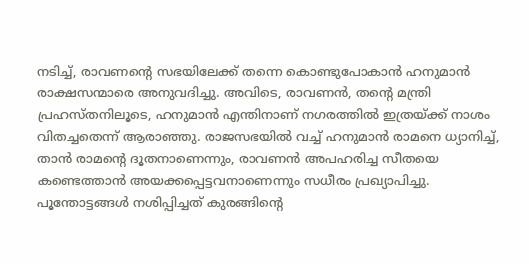നടിച്ച്, രാവണന്റെ സഭയിലേക്ക് തന്നെ കൊണ്ടുപോകാൻ ഹനുമാൻ രാക്ഷസന്മാരെ അനുവദിച്ചു. അവിടെ, രാവണൻ, തന്റെ മന്ത്രി പ്രഹസ്തനിലൂടെ, ഹനുമാൻ എന്തിനാണ് നഗരത്തിൽ ഇത്രയ്‌ക്ക് നാശം വിതച്ചതെന്ന് ആരാഞ്ഞു. രാജസഭയിൽ വച്ച് ഹനുമാൻ രാമനെ ധ്യാനിച്ച്, താൻ രാമന്റെ ദൂതനാണെന്നും, രാവണൻ അപഹരിച്ച സീതയെ കണ്ടെത്താൻ അയക്കപ്പെട്ടവനാണെന്നും സധീരം പ്രഖ്യാപിച്ചു. പൂന്തോട്ടങ്ങൾ നശിപ്പിച്ചത് കുരങ്ങിന്റെ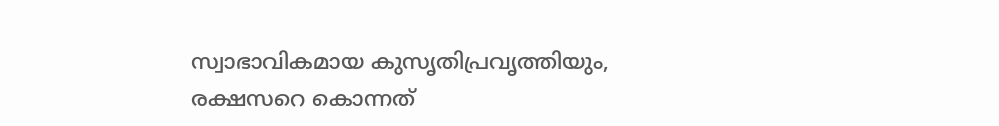സ്വാഭാവികമായ കുസൃതിപ്രവൃത്തിയും, രക്ഷസറെ കൊന്നത്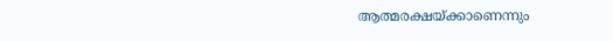ആത്മരക്ഷയ്‌ക്കാണെന്നും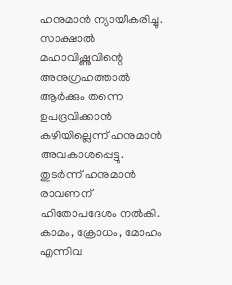ഹനുമാൻ ന്യായീകരിച്ചു. സാക്ഷാൽ മഹാവിഷ്ണുവിന്റെ അനുഗ്രഹത്താൽ ആർക്കും തന്നെ ഉപദ്രവിക്കാൻ കഴിയില്ലെന്ന് ഹനുമാൻ അവകാശപ്പെട്ടു. തുടർന്ന് ഹനുമാൻ രാവണന് ഹിതോപദേശം നൽകി. കാമം, ക്രോധം, മോഹം എന്നിവ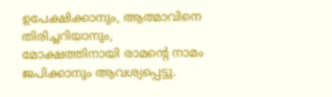ഉപേക്ഷിക്കാനും, ആത്മാവിനെ തിരിച്ചറിയാനും, മോക്ഷത്തിനായി രാമന്റെ നാമം ജപിക്കാനും ആവശ്യപ്പെട്ടു.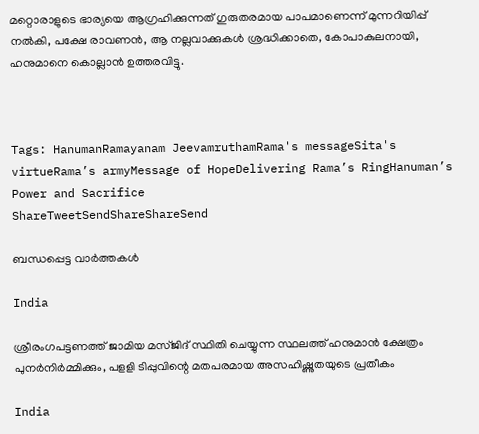മറ്റൊരാളുടെ ഭാര്യയെ ആഗ്രഹിക്കുന്നത് ഗുരുതരമായ പാപമാണെന്ന് മുന്നറിയിപ്പ് നൽകി, പക്ഷേ രാവണൻ, ആ നല്ലവാക്കുകൾ ശ്രദ്ധിക്കാതെ, കോപാകുലനായി, ഹനുമാനെ കൊല്ലാൻ ഉത്തരവിട്ടു.



Tags: HanumanRamayanam JeevamruthamRama's messageSita's virtueRama’s armyMessage of HopeDelivering Rama’s RingHanuman’s Power and Sacrifice
ShareTweetSendShareShareSend

ബന്ധപ്പെട്ട വാര്‍ത്തകള്‍

India

ശ്രീരംഗപട്ടണത്ത് ജാമിയ മസ്ജിദ് സ്ഥിതി ചെയ്യുന്ന സ്ഥലത്ത് ഹനുമാന്‍ ക്ഷേത്രം പുനര്‍നിര്‍മ്മിക്കും, പളളി ടിപ്പുവിന്റെ മതപരമായ അസഹിഷ്ണുതയുടെ പ്രതീകം

India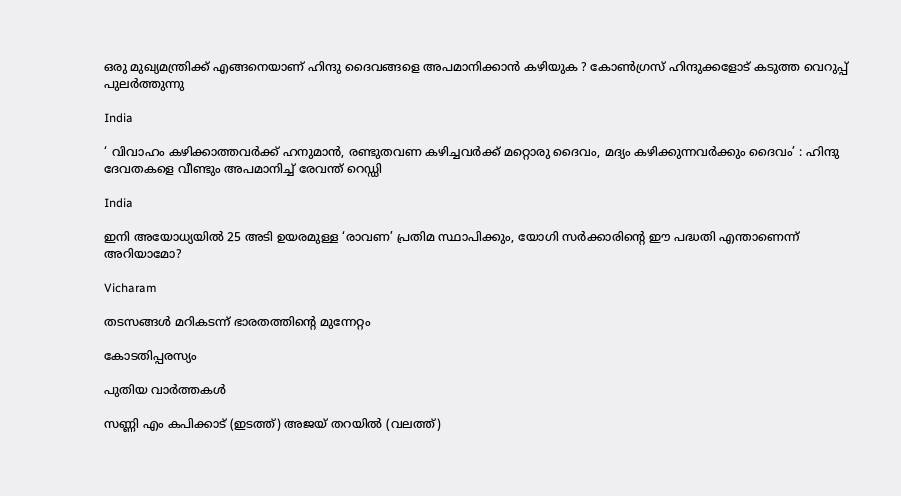ഒരു മുഖ്യമന്ത്രിക്ക് എങ്ങനെയാണ് ഹിന്ദു ദൈവങ്ങളെ അപമാനിക്കാൻ കഴിയുക ? കോൺഗ്രസ് ഹിന്ദുക്കളോട് കടുത്ത വെറുപ്പ് പുലർത്തുന്നു

India

‘ വിവാഹം കഴിക്കാത്തവർക്ക് ഹനുമാൻ, രണ്ടുതവണ കഴിച്ചവർക്ക് മറ്റൊരു ദൈവം, മദ്യം കഴിക്കുന്നവർക്കും ദൈവം’ : ഹിന്ദു ദേവതകളെ വീണ്ടും അപമാനിച്ച് രേവന്ത് റെഡ്ഡി

India

ഇനി അയോധ്യയിൽ 25 അടി ഉയരമുള്ള ‘രാവണ’ പ്രതിമ സ്ഥാപിക്കും, യോഗി സർക്കാരിന്റെ ഈ പദ്ധതി എന്താണെന്ന് അറിയാമോ?

Vicharam

തടസങ്ങള്‍ മറികടന്ന് ഭാരതത്തിന്റെ മുന്നേറ്റം

കോടതിപ്പരസ്യം

പുതിയ വാര്‍ത്തകള്‍

സണ്ണി എം കപിക്കാട് (ഇടത്ത്) അജയ് തറയില്‍ (വലത്ത്)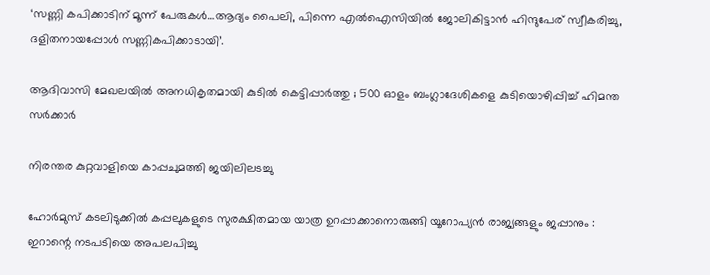‘സണ്ണി കപിക്കാടിന് മൂന്ന് പേരുകള്‍…ആദ്യം പൈലി, പിന്നെ എല്‍ഐസിയില്‍ ജോലികിട്ടാന്‍ ഹിന്ദുപേര് സ്വീകരിച്ചു, ദളിതനായപ്പോള്‍ സണ്ണികപിക്കാടായി’.

ആദിവാസി മേഖലയിൽ അനധികൃതമായി കുടിൽ കെട്ടിപ്പാർത്തു ; 500 ഓളം ബംഗ്ലാദേശികളെ കുടിയൊഴിപ്പിച്ച് ഹിമന്ത സർക്കാർ

നിരന്തര കുറ്റവാളിയെ കാപ്പചുമത്തി ജയിലിലടച്ചു

ഹോർമുസ് കടലിടുക്കിൽ കപ്പലുകളുടെ സുരക്ഷിതമായ യാത്ര ഉറപ്പാക്കാനൊരുങ്ങി യൂറോപ്യൻ രാജ്യങ്ങളും ജപ്പാനും : ഇറാന്റെ നടപടിയെ അപലപിച്ചു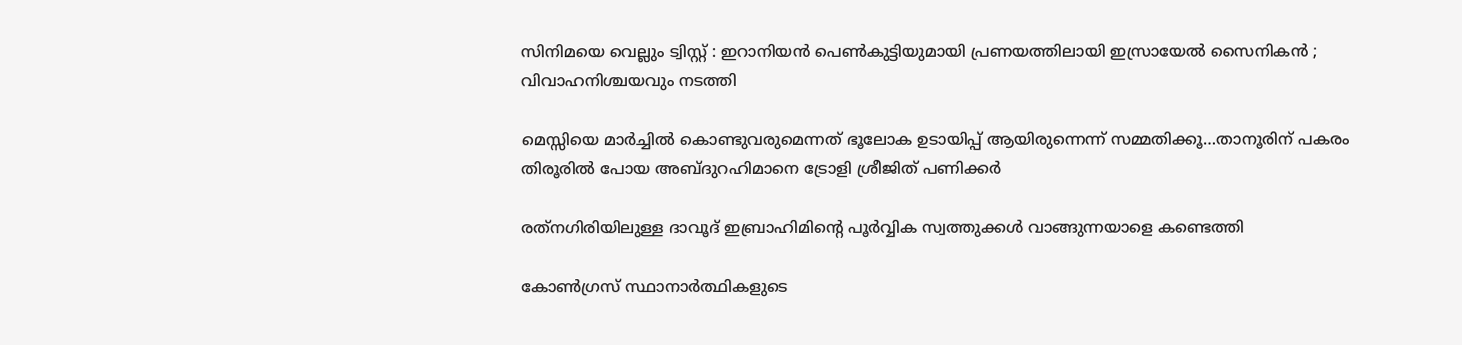സിനിമയെ വെല്ലും ട്വിസ്റ്റ് : ഇറാനിയൻ പെൺകുട്ടിയുമായി പ്രണയത്തിലായി ഇസ്രായേൽ സൈനികൻ ; വിവാഹനിശ്ചയവും നടത്തി

മെസ്സിയെ മാര്‍ച്ചില്‍ കൊണ്ടുവരുമെന്നത് ഭൂലോക ഉടായിപ്പ് ആയിരുന്നെന്ന് സമ്മതിക്കൂ…താനൂരിന് പകരം തിരൂരില്‍ പോയ അബ്ദുറഹിമാനെ ട്രോളി ശ്രീജിത് പണിക്കര്‍

രത്‌നഗിരിയിലുള്ള ദാവൂദ് ഇബ്രാഹിമിന്റെ പൂർവ്വിക സ്വത്തുക്കൾ വാങ്ങുന്നയാളെ കണ്ടെത്തി

കോണ്‍ഗ്രസ് സ്ഥാനാര്‍ത്ഥികളുടെ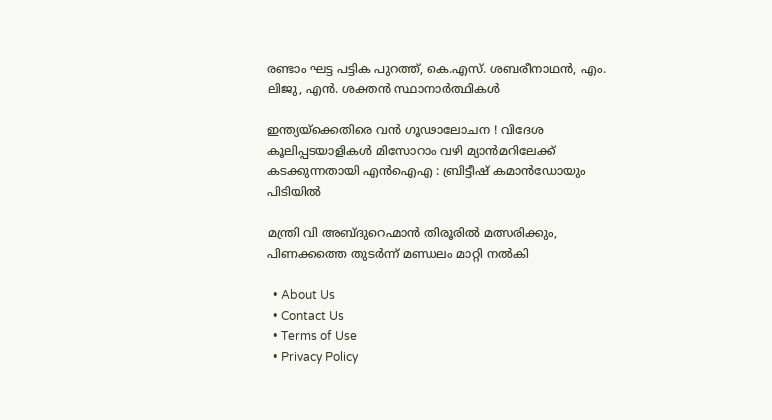രണ്ടാം ഘട്ട പട്ടിക പുറത്ത്, കെ.എസ്. ശബരീനാഥന്‍, എം. ലിജു, എന്‍. ശക്തന്‍ സ്ഥാനാര്‍ത്ഥികള്‍

ഇന്ത്യയ്‌ക്കെതിരെ വൻ ഗൂഢാലോചന ! വിദേശ കൂലിപ്പടയാളികൾ മിസോറാം വഴി മ്യാൻമറിലേക്ക് കടക്കുന്നതായി എൻഐഎ : ബ്രിട്ടീഷ് കമാൻഡോയും പിടിയിൽ

മന്ത്രി വി അബ്ദുറെഹ്മാന്‍ തിരൂരില്‍ മത്സരിക്കും, പിണക്കത്തെ തുടര്‍ന്ന് മണ്ഡലം മാറ്റി നല്‍കി

  • About Us
  • Contact Us
  • Terms of Use
  • Privacy Policy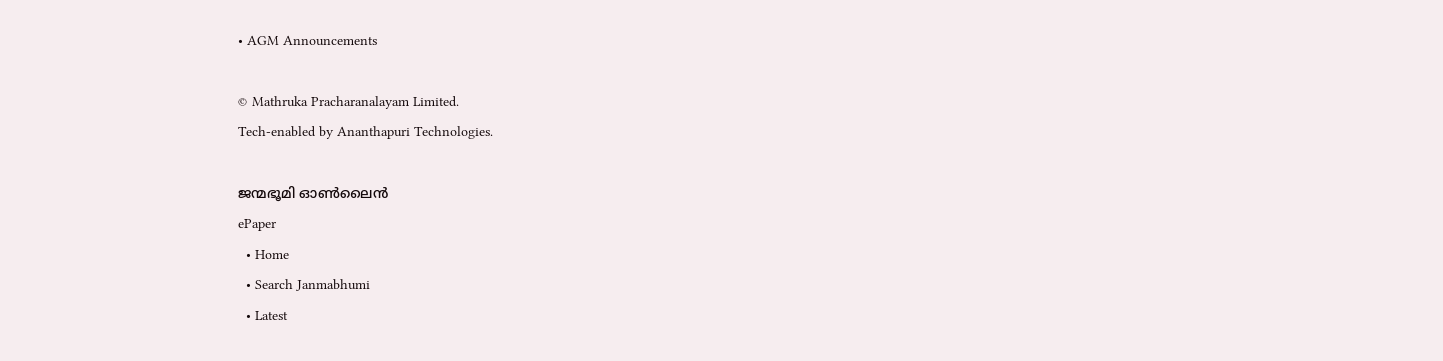• AGM Announcements

© Mathruka Pracharanalayam Limited.
Tech-enabled by Ananthapuri Technologies.

ജന്മഭൂമി ഓണ്‍ലൈന്‍
ePaper
  • Home
  • Search Janmabhumi
  • Latest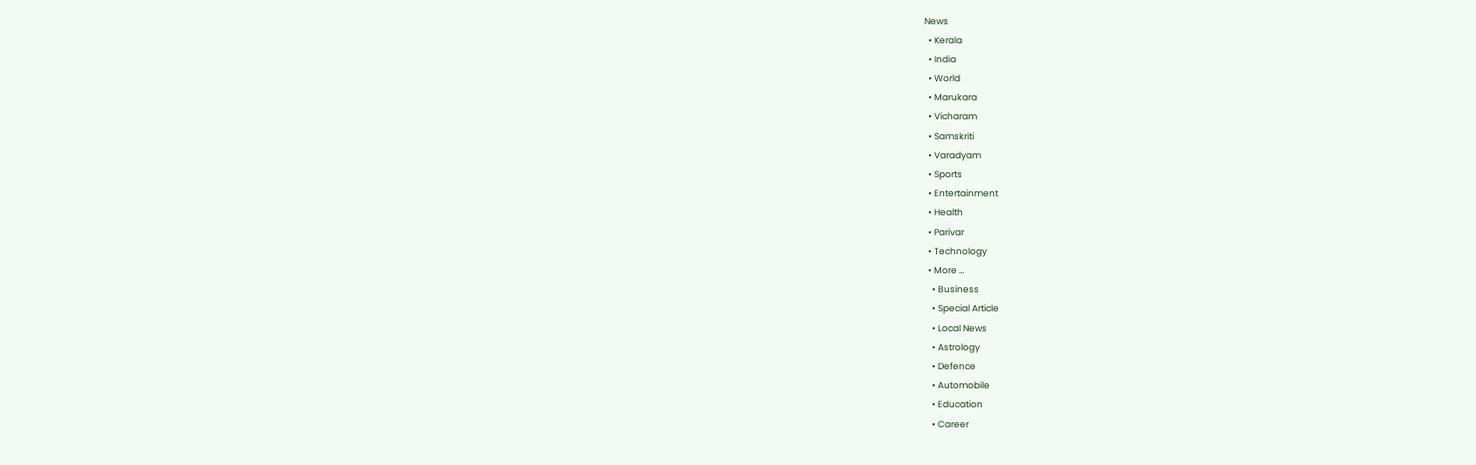News
  • Kerala
  • India
  • World
  • Marukara
  • Vicharam
  • Samskriti
  • Varadyam
  • Sports
  • Entertainment
  • Health
  • Parivar
  • Technology
  • More …
    • Business
    • Special Article
    • Local News
    • Astrology
    • Defence
    • Automobile
    • Education
    • Career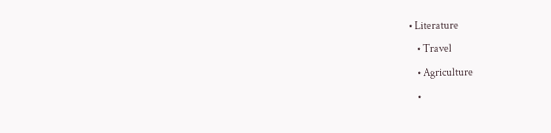• Literature
    • Travel
    • Agriculture
    •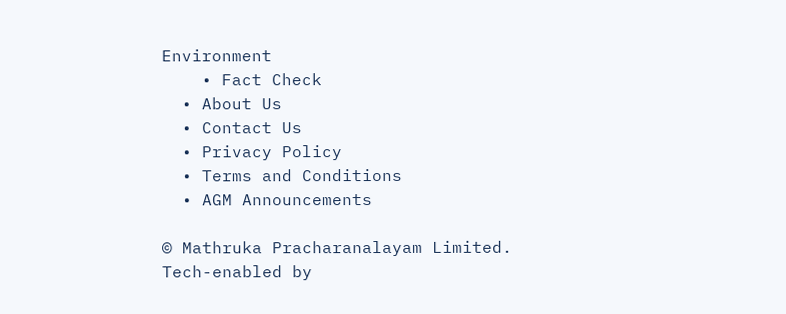Environment
    • Fact Check
  • About Us
  • Contact Us
  • Privacy Policy
  • Terms and Conditions
  • AGM Announcements

© Mathruka Pracharanalayam Limited.
Tech-enabled by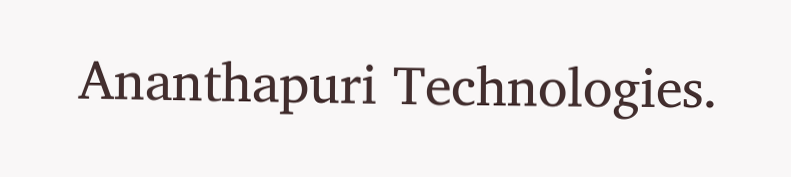Ananthapuri Technologies.